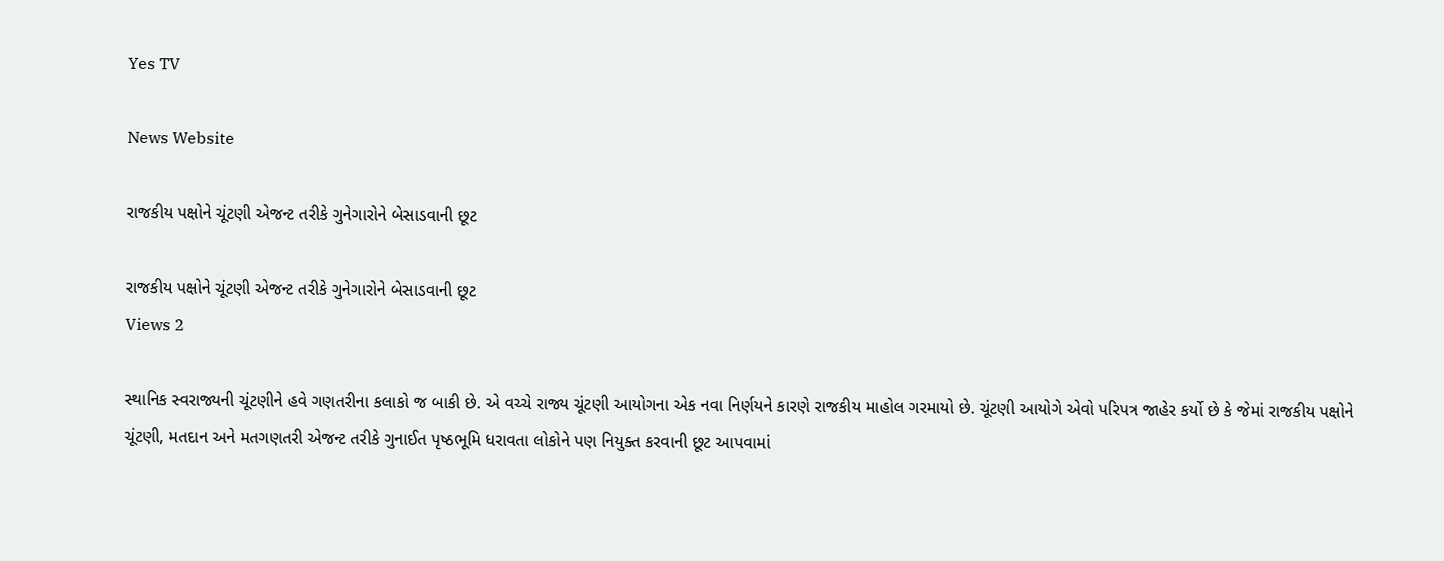Yes TV

News Website

રાજકીય પક્ષોને ચૂંટણી એજન્ટ તરીકે ગુનેગારોને બેસાડવાની છૂટ

રાજકીય પક્ષોને ચૂંટણી એજન્ટ તરીકે ગુનેગારોને બેસાડવાની છૂટ
Views 2

સ્થાનિક સ્વરાજ્યની ચૂંટણીને હવે ગણતરીના કલાકો જ બાકી છે. એ વચ્ચે રાજ્ય ચૂંટણી આયોગના એક નવા નિર્ણયને કારણે રાજકીય માહોલ ગરમાયો છે. ચૂંટણી આયોગે એવો પરિપત્ર જાહેર કર્યો છે કે જેમાં રાજકીય પક્ષોને ચૂંટણી, મતદાન અને મતગણતરી એજન્ટ તરીકે ગુનાઈત પૃષ્ઠભૂમિ ધરાવતા લોકોને પણ નિયુક્ત કરવાની છૂટ આપવામાં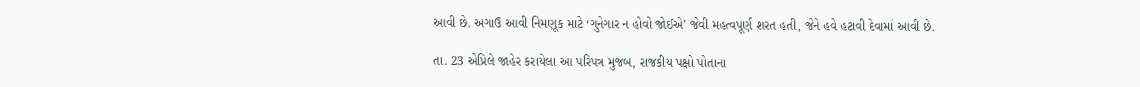આવી છે. અગાઉ આવી નિમણૂક માટે ‘ગુનેગાર ન હોવો જોઈએ’ જેવી મહત્વપૂર્ણ શરત હતી, જેને હવે હટાવી દેવામાં આવી છે.

તા. 23 એપ્રિલે જાહેર કરાયેલા આ પરિપત્ર મુજબ, રાજકીય પક્ષો પોતાના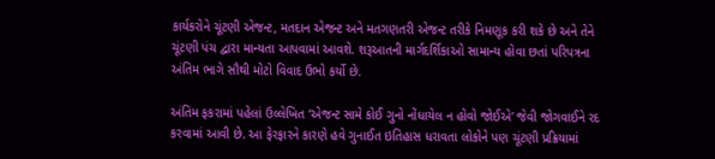કાર્યકરોને ચૂંટણી એજન્ટ, મતદાન એજન્ટ અને મતગણતરી એજન્ટ તરીકે નિમણૂક કરી શકે છે અને તેને ચૂંટણી પંચ દ્વારા માન્યતા આપવામાં આવશે. શરૂઆતની માર્ગદર્શિકાઓ સામાન્ય હોવા છતાં પરિપત્રના અંતિમ ભાગે સૌથી મોટો વિવાદ ઉભો કર્યો છે.

અંતિમ ફકરામાં પહેલાં ઉલ્લેખિત ‘એજન્ટ સામે કોઈ ગુનો નોંધાયેલ ન હોવો જોઈએ’ જેવી જોગવાઈને રદ કરવામાં આવી છે. આ ફેરફારને કારણે હવે ગુનાઈત ઇતિહાસ ધરાવતા લોકોને પણ ચૂંટણી પ્રક્રિયામાં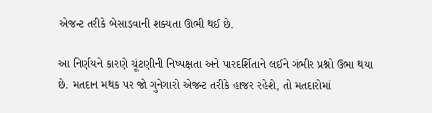એજન્ટ તરીકે બેસાડવાની શક્યતા ઊભી થઈ છે.

આ નિર્ણયને કારણે ચૂંટણીની નિષ્પક્ષતા અને પારદર્શિતાને લઈને ગંભીર પ્રશ્નો ઉભા થયા છે. મતદાન મથક પર જો ગુનેગારો એજન્ટ તરીકે હાજર રહેશે, તો મતદારોમાં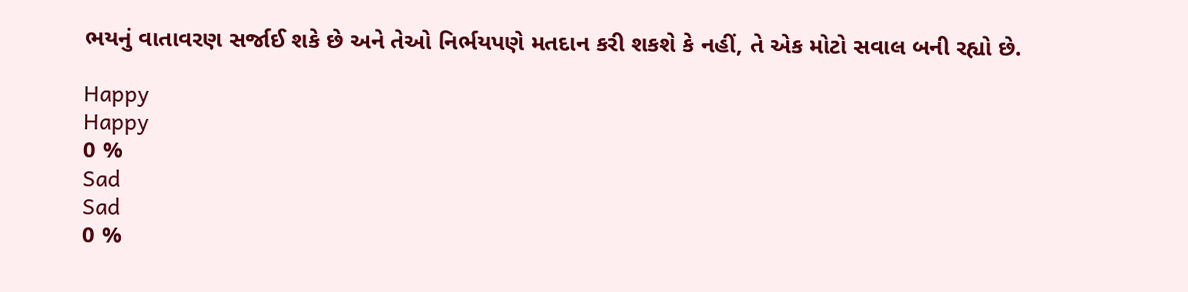ભયનું વાતાવરણ સર્જાઈ શકે છે અને તેઓ નિર્ભયપણે મતદાન કરી શકશે કે નહીં, તે એક મોટો સવાલ બની રહ્યો છે.

Happy
Happy
0 %
Sad
Sad
0 %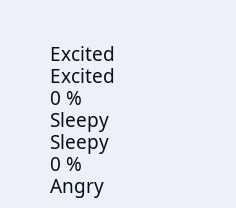Excited
Excited
0 %
Sleepy
Sleepy
0 %
Angry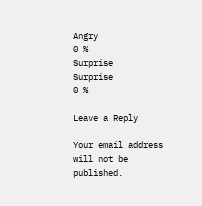Angry
0 %
Surprise
Surprise
0 %

Leave a Reply

Your email address will not be published.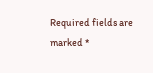Required fields are marked *